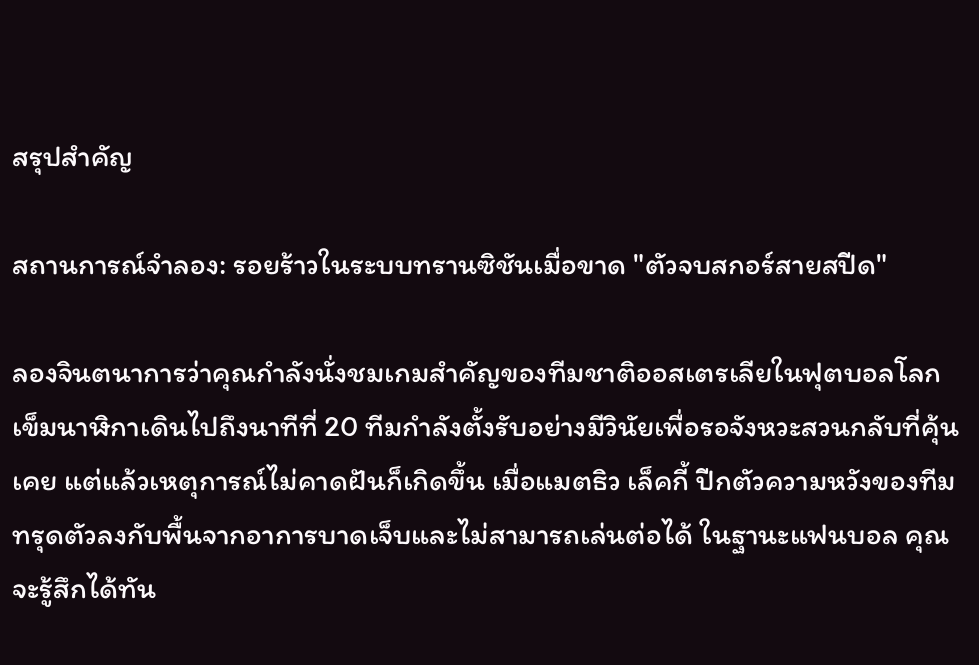สรุปสำคัญ

สถานการณ์จำลอง: รอยร้าวในระบบทรานซิชันเมื่อขาด "ตัวจบสกอร์สายสปีด"

ลองจินตนาการว่าคุณกำลังนั่งชมเกมสำคัญของทีมชาติออสเตรเลียในฟุตบอลโลก เข็มนาฬิกาเดินไปถึงนาทีที่ 20 ทีมกำลังตั้งรับอย่างมีวินัยเพื่อรอจังหวะสวนกลับที่คุ้นเคย แต่แล้วเหตุการณ์ไม่คาดฝันก็เกิดขึ้น เมื่อแมตธิว เล็คกี้ ปีกตัวความหวังของทีม ทรุดตัวลงกับพื้นจากอาการบาดเจ็บและไม่สามารถเล่นต่อได้ ในฐานะแฟนบอล คุณจะรู้สึกได้ทัน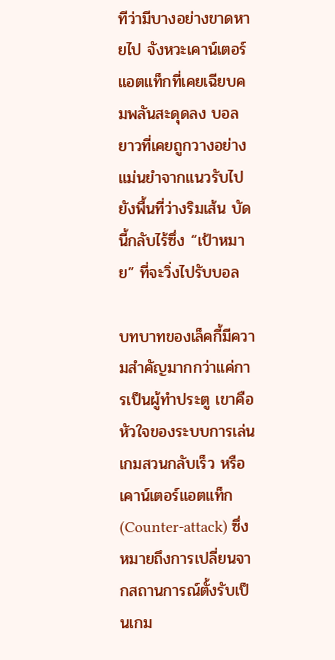ทีว่ามีบางอย่างขาดหายไป จังหวะเคาน์เตอร์แอตแท็กที่เคยเฉียบคมพลันสะดุดลง บอลยาวที่เคยถูกวางอย่างแม่นยำจากแนวรับไปยังพื้นที่ว่างริมเส้น บัดนี้กลับไร้ซึ่ง “เป้าหมาย” ที่จะวิ่งไปรับบอล

บทบาทของเล็คกี้มีความสำคัญมากกว่าแค่การเป็นผู้ทำประตู เขาคือหัวใจของระบบการเล่นเกมสวนกลับเร็ว หรือ เคาน์เตอร์แอตแท็ก (Counter-attack) ซึ่งหมายถึงการเปลี่ยนจากสถานการณ์ตั้งรับเป็นเกม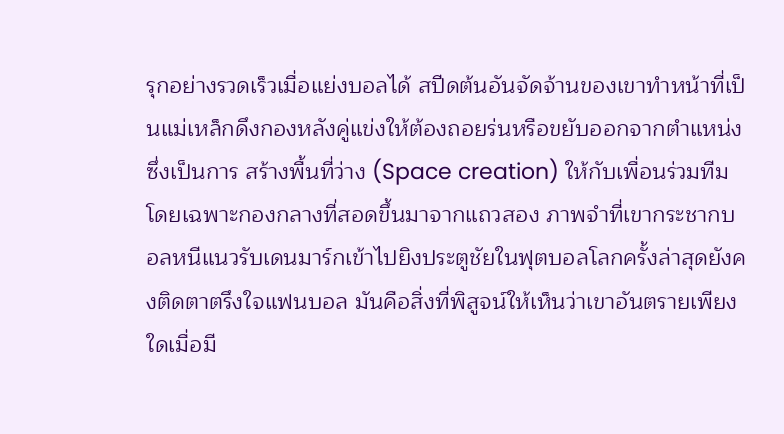รุกอย่างรวดเร็วเมื่อแย่งบอลได้ สปีดต้นอันจัดจ้านของเขาทำหน้าที่เป็นแม่เหล็กดึงกองหลังคู่แข่งให้ต้องถอยร่นหรือขยับออกจากตำแหน่ง ซึ่งเป็นการ สร้างพื้นที่ว่าง (Space creation) ให้กับเพื่อนร่วมทีม โดยเฉพาะกองกลางที่สอดขึ้นมาจากแถวสอง ภาพจำที่เขากระชากบอลหนีแนวรับเดนมาร์กเข้าไปยิงประตูชัยในฟุตบอลโลกครั้งล่าสุดยังคงติดตาตรึงใจแฟนบอล มันคือสิ่งที่พิสูจน์ให้เห็นว่าเขาอันตรายเพียงใดเมื่อมี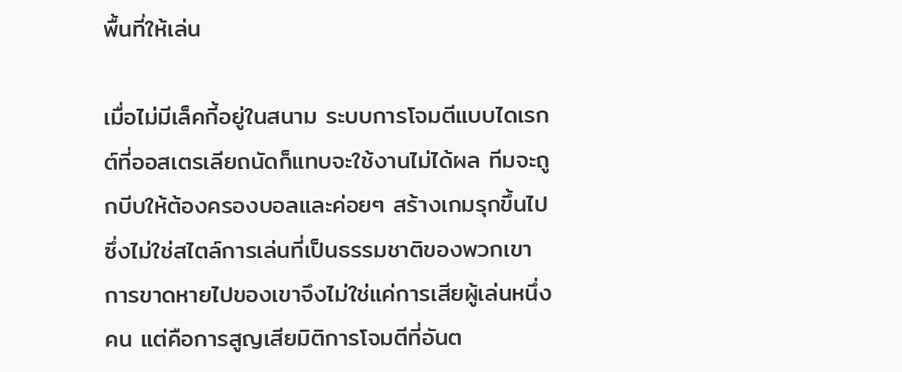พื้นที่ให้เล่น

เมื่อไม่มีเล็คกี้อยู่ในสนาม ระบบการโจมตีแบบไดเรกต์ที่ออสเตรเลียถนัดก็แทบจะใช้งานไม่ได้ผล ทีมจะถูกบีบให้ต้องครองบอลและค่อยๆ สร้างเกมรุกขึ้นไป ซึ่งไม่ใช่สไตล์การเล่นที่เป็นธรรมชาติของพวกเขา การขาดหายไปของเขาจึงไม่ใช่แค่การเสียผู้เล่นหนึ่งคน แต่คือการสูญเสียมิติการโจมตีที่อันต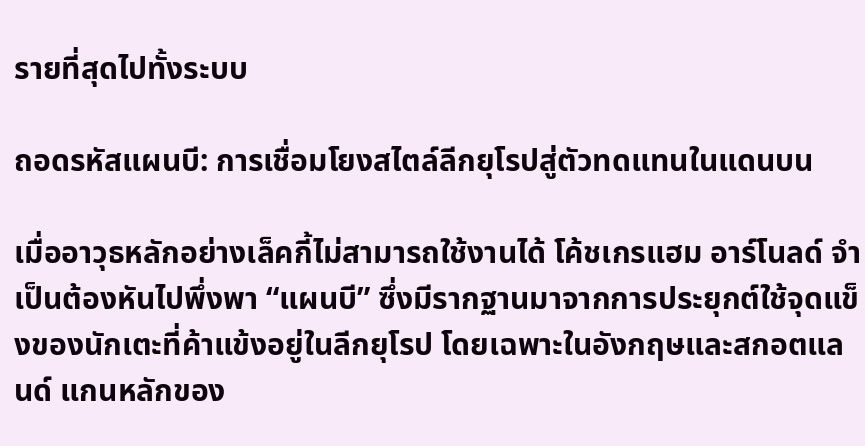รายที่สุดไปทั้งระบบ

ถอดรหัสแผนบี: การเชื่อมโยงสไตล์ลีกยุโรปสู่ตัวทดแทนในแดนบน

เมื่ออาวุธหลักอย่างเล็คกี้ไม่สามารถใช้งานได้ โค้ชเกรแฮม อาร์โนลด์ จำเป็นต้องหันไปพึ่งพา “แผนบี” ซึ่งมีรากฐานมาจากการประยุกต์ใช้จุดแข็งของนักเตะที่ค้าแข้งอยู่ในลีกยุโรป โดยเฉพาะในอังกฤษและสกอตแลนด์ แกนหลักของ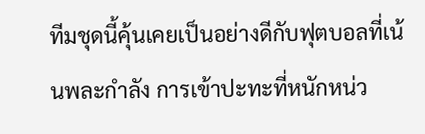ทีมชุดนี้คุ้นเคยเป็นอย่างดีกับฟุตบอลที่เน้นพละกำลัง การเข้าปะทะที่หนักหน่ว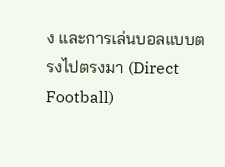ง และการเล่นบอลแบบตรงไปตรงมา (Direct Football)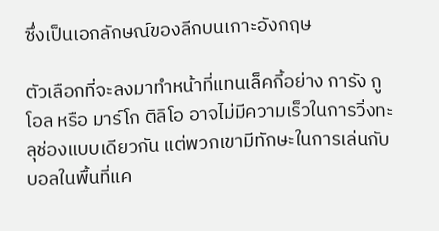ซึ่งเป็นเอกลักษณ์ของลีกบนเกาะอังกฤษ

ตัวเลือกที่จะลงมาทำหน้าที่แทนเล็คกี้อย่าง การัง กูโอล หรือ มาร์โก ติลิโอ อาจไม่มีความเร็วในการวิ่งทะลุช่องแบบเดียวกัน แต่พวกเขามีทักษะในการเล่นกับบอลในพื้นที่แค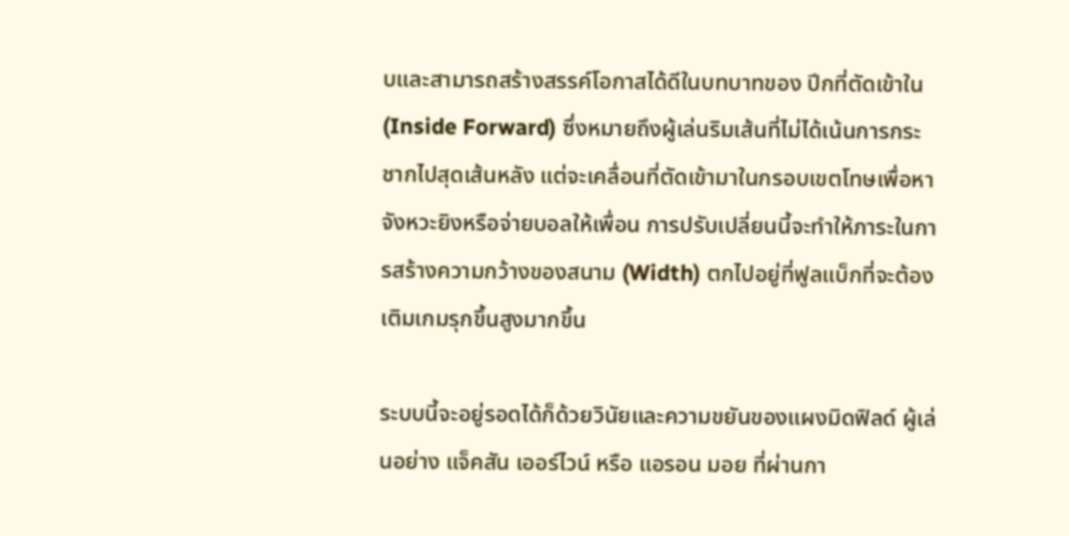บและสามารถสร้างสรรค์โอกาสได้ดีในบทบาทของ ปีกที่ตัดเข้าใน (Inside Forward) ซึ่งหมายถึงผู้เล่นริมเส้นที่ไม่ได้เน้นการกระชากไปสุดเส้นหลัง แต่จะเคลื่อนที่ตัดเข้ามาในกรอบเขตโทษเพื่อหาจังหวะยิงหรือจ่ายบอลให้เพื่อน การปรับเปลี่ยนนี้จะทำให้ภาระในการสร้างความกว้างของสนาม (Width) ตกไปอยู่ที่ฟูลแบ็กที่จะต้องเติมเกมรุกขึ้นสูงมากขึ้น

ระบบนี้จะอยู่รอดได้ก็ด้วยวินัยและความขยันของแผงมิดฟิลด์ ผู้เล่นอย่าง แจ็คสัน เออร์ไวน์ หรือ แอรอน มอย ที่ผ่านกา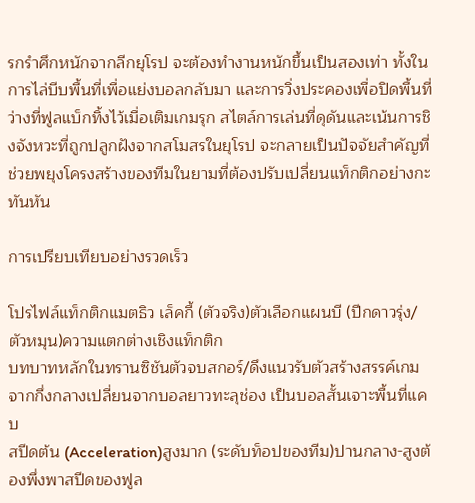รกรำศึกหนักจากลีกยุโรป จะต้องทำงานหนักขึ้นเป็นสองเท่า ทั้งในการไล่บีบพื้นที่เพื่อแย่งบอลกลับมา และการวิ่งประคองเพื่อปิดพื้นที่ว่างที่ฟูลแบ็กทิ้งไว้เมื่อเติมเกมรุก สไตล์การเล่นที่ดุดันและเน้นการชิงจังหวะที่ถูกปลูกฝังจากสโมสรในยุโรป จะกลายเป็นปัจจัยสำคัญที่ช่วยพยุงโครงสร้างของทีมในยามที่ต้องปรับเปลี่ยนแท็กติกอย่างกะทันหัน

การเปรียบเทียบอย่างรวดเร็ว

โปรไฟล์แท็กติกแมตธิว เล็คกี้ (ตัวจริง)ตัวเลือกแผนบี (ปีกดาวรุ่ง/ตัวหมุน)ความแตกต่างเชิงแท็กติก
บทบาทหลักในทรานซิชันตัวจบสกอร์/ดึงแนวรับตัวสร้างสรรค์เกมจากกึ่งกลางเปลี่ยนจากบอลยาวทะลุช่อง เป็นบอลสั้นเจาะพื้นที่แคบ
สปีดต้น (Acceleration)สูงมาก (ระดับท็อปของทีม)ปานกลาง-สูงต้องพึ่งพาสปีดของฟูล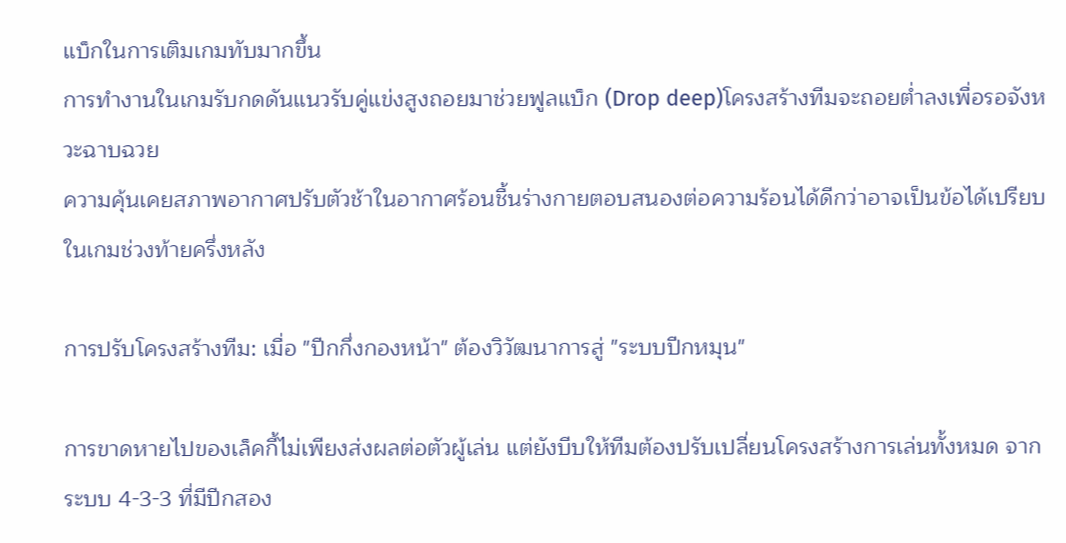แบ็กในการเติมเกมทับมากขึ้น
การทำงานในเกมรับกดดันแนวรับคู่แข่งสูงถอยมาช่วยฟูลแบ็ก (Drop deep)โครงสร้างทีมจะถอยต่ำลงเพื่อรอจังหวะฉาบฉวย
ความคุ้นเคยสภาพอากาศปรับตัวช้าในอากาศร้อนชื้นร่างกายตอบสนองต่อความร้อนได้ดีกว่าอาจเป็นข้อได้เปรียบในเกมช่วงท้ายครึ่งหลัง

การปรับโครงสร้างทีม: เมื่อ "ปีกกึ่งกองหน้า" ต้องวิวัฒนาการสู่ "ระบบปีกหมุน"

การขาดหายไปของเล็คกี้ไม่เพียงส่งผลต่อตัวผู้เล่น แต่ยังบีบให้ทีมต้องปรับเปลี่ยนโครงสร้างการเล่นทั้งหมด จากระบบ 4-3-3 ที่มีปีกสอง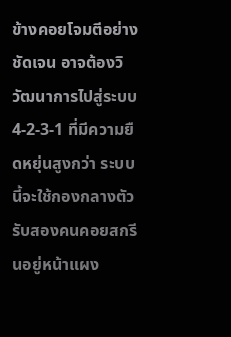ข้างคอยโจมตีอย่างชัดเจน อาจต้องวิวัฒนาการไปสู่ระบบ 4-2-3-1 ที่มีความยืดหยุ่นสูงกว่า ระบบนี้จะใช้กองกลางตัวรับสองคนคอยสกรีนอยู่หน้าแผง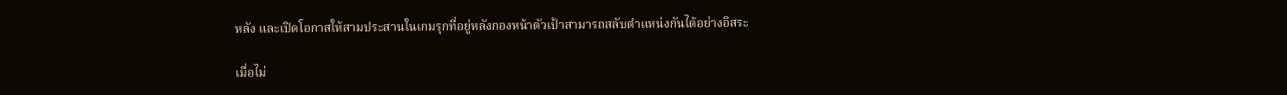หลัง และเปิดโอกาสให้สามประสานในเกมรุกที่อยู่หลังกองหน้าตัวเป้าสามารถสลับตำแหน่งกันได้อย่างอิสระ

เมื่อไม่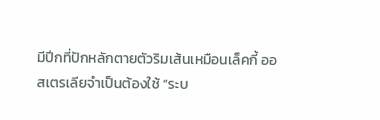มีปีกที่ปักหลักตายตัวริมเส้นเหมือนเล็คกี้ ออสเตรเลียจำเป็นต้องใช้ “ระบ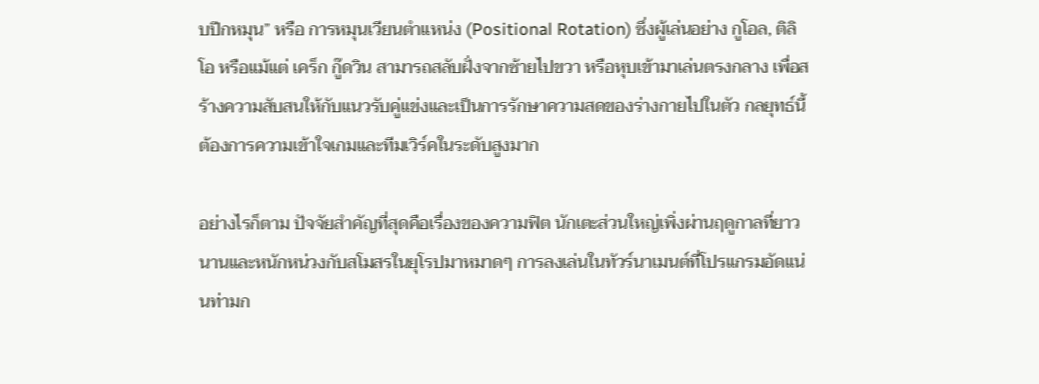บปีกหมุน” หรือ การหมุนเวียนตำแหน่ง (Positional Rotation) ซึ่งผู้เล่นอย่าง กูโอล, ติลิโอ หรือแม้แต่ เคร็ก กู๊ดวิน สามารถสลับฝั่งจากซ้ายไปขวา หรือหุบเข้ามาเล่นตรงกลาง เพื่อสร้างความสับสนให้กับแนวรับคู่แข่งและเป็นการรักษาความสดของร่างกายไปในตัว กลยุทธ์นี้ต้องการความเข้าใจเกมและทีมเวิร์คในระดับสูงมาก

อย่างไรก็ตาม ปัจจัยสำคัญที่สุดคือเรื่องของความฟิต นักเตะส่วนใหญ่เพิ่งผ่านฤดูกาลที่ยาวนานและหนักหน่วงกับสโมสรในยุโรปมาหมาดๆ การลงเล่นในทัวร์นาเมนต์ที่โปรแกรมอัดแน่นท่ามก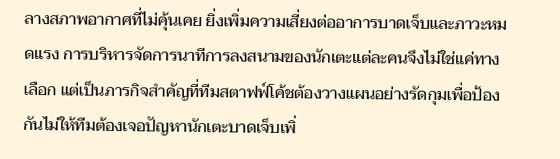ลางสภาพอากาศที่ไม่คุ้นเคย ยิ่งเพิ่มความเสี่ยงต่ออาการบาดเจ็บและภาวะหมดแรง การบริหารจัดการนาทีการลงสนามของนักเตะแต่ละคนจึงไม่ใช่แค่ทางเลือก แต่เป็นภารกิจสำคัญที่ทีมสตาฟฟ์โค้ชต้องวางแผนอย่างรัดกุมเพื่อป้องกันไม่ให้ทีมต้องเจอปัญหานักเตะบาดเจ็บเพิ่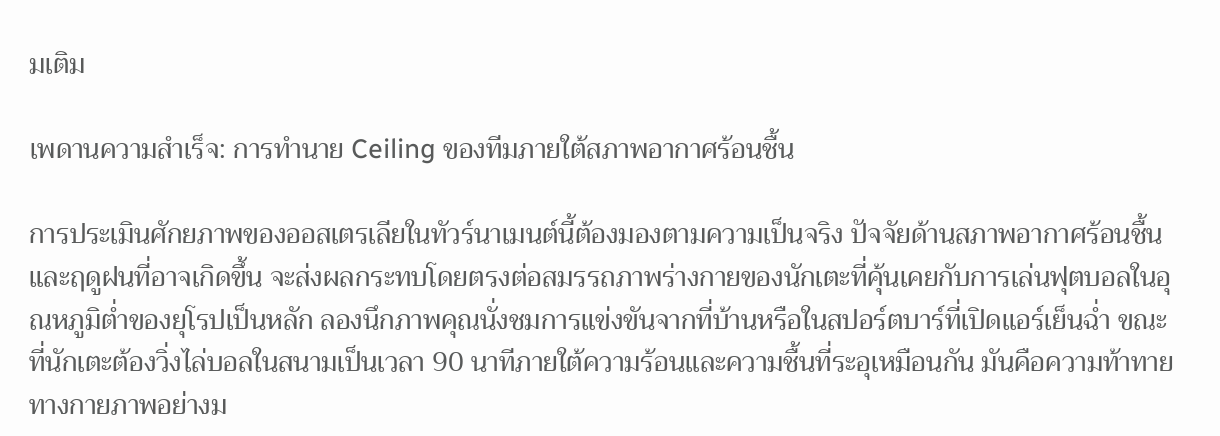มเติม

เพดานความสำเร็จ: การทำนาย Ceiling ของทีมภายใต้สภาพอากาศร้อนชื้น

การประเมินศักยภาพของออสเตรเลียในทัวร์นาเมนต์นี้ต้องมองตามความเป็นจริง ปัจจัยด้านสภาพอากาศร้อนชื้นและฤดูฝนที่อาจเกิดขึ้น จะส่งผลกระทบโดยตรงต่อสมรรถภาพร่างกายของนักเตะที่คุ้นเคยกับการเล่นฟุตบอลในอุณหภูมิต่ำของยุโรปเป็นหลัก ลองนึกภาพคุณนั่งชมการแข่งขันจากที่บ้านหรือในสปอร์ตบาร์ที่เปิดแอร์เย็นฉ่ำ ขณะที่นักเตะต้องวิ่งไล่บอลในสนามเป็นเวลา 90 นาทีภายใต้ความร้อนและความชื้นที่ระอุเหมือนกัน มันคือความท้าทายทางกายภาพอย่างม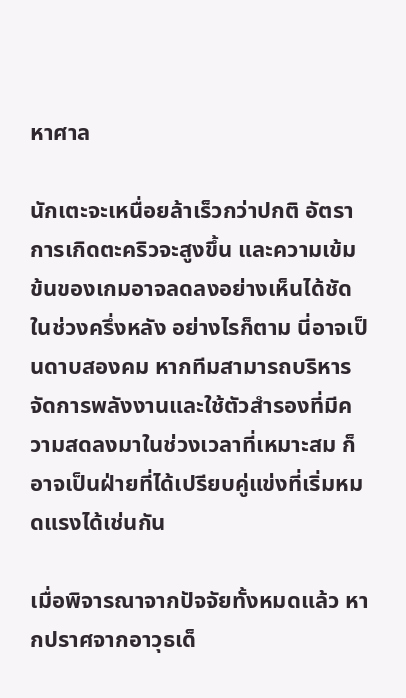หาศาล

นักเตะจะเหนื่อยล้าเร็วกว่าปกติ อัตราการเกิดตะคริวจะสูงขึ้น และความเข้มข้นของเกมอาจลดลงอย่างเห็นได้ชัดในช่วงครึ่งหลัง อย่างไรก็ตาม นี่อาจเป็นดาบสองคม หากทีมสามารถบริหารจัดการพลังงานและใช้ตัวสำรองที่มีความสดลงมาในช่วงเวลาที่เหมาะสม ก็อาจเป็นฝ่ายที่ได้เปรียบคู่แข่งที่เริ่มหมดแรงได้เช่นกัน

เมื่อพิจารณาจากปัจจัยทั้งหมดแล้ว หากปราศจากอาวุธเด็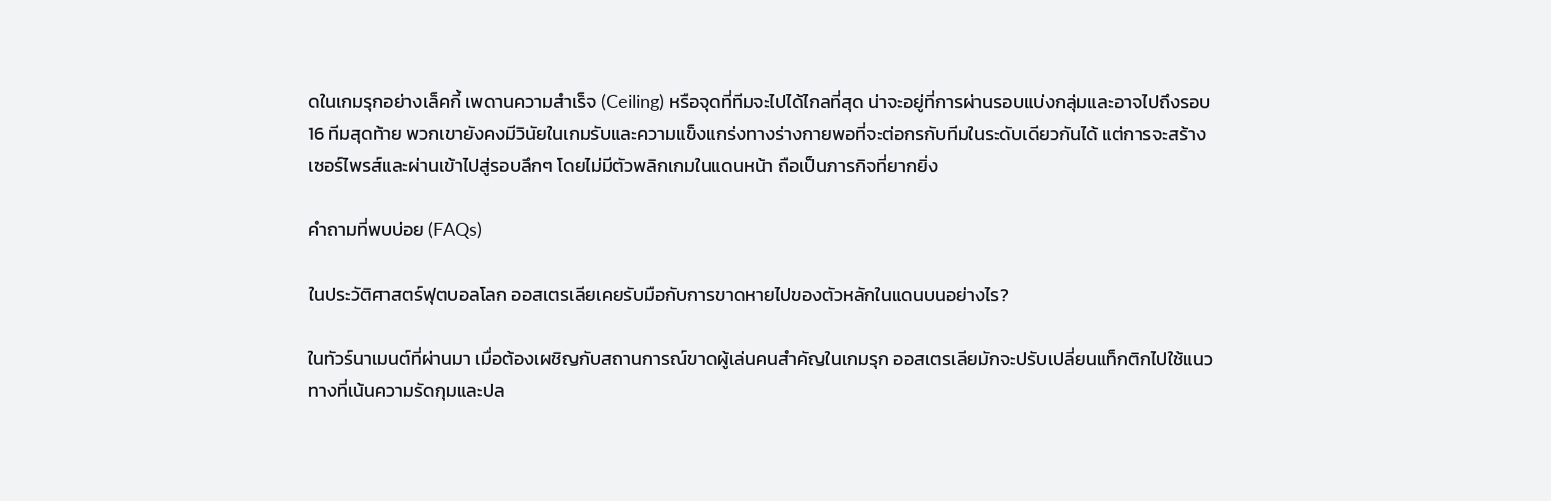ดในเกมรุกอย่างเล็คกี้ เพดานความสำเร็จ (Ceiling) หรือจุดที่ทีมจะไปได้ไกลที่สุด น่าจะอยู่ที่การผ่านรอบแบ่งกลุ่มและอาจไปถึงรอบ 16 ทีมสุดท้าย พวกเขายังคงมีวินัยในเกมรับและความแข็งแกร่งทางร่างกายพอที่จะต่อกรกับทีมในระดับเดียวกันได้ แต่การจะสร้างเซอร์ไพรส์และผ่านเข้าไปสู่รอบลึกๆ โดยไม่มีตัวพลิกเกมในแดนหน้า ถือเป็นภารกิจที่ยากยิ่ง

คำถามที่พบบ่อย (FAQs)

ในประวัติศาสตร์ฟุตบอลโลก ออสเตรเลียเคยรับมือกับการขาดหายไปของตัวหลักในแดนบนอย่างไร?

ในทัวร์นาเมนต์ที่ผ่านมา เมื่อต้องเผชิญกับสถานการณ์ขาดผู้เล่นคนสำคัญในเกมรุก ออสเตรเลียมักจะปรับเปลี่ยนแท็กติกไปใช้แนวทางที่เน้นความรัดกุมและปล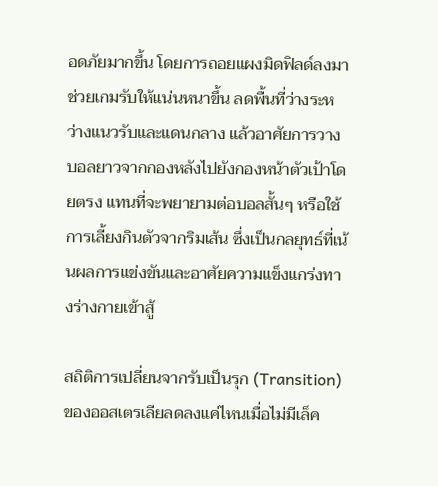อดภัยมากขึ้น โดยการถอยแผงมิดฟิลด์ลงมาช่วยเกมรับให้แน่นหนาขึ้น ลดพื้นที่ว่างระหว่างแนวรับและแดนกลาง แล้วอาศัยการวางบอลยาวจากกองหลังไปยังกองหน้าตัวเป้าโดยตรง แทนที่จะพยายามต่อบอลสั้นๆ หรือใช้การเลี้ยงกินตัวจากริมเส้น ซึ่งเป็นกลยุทธ์ที่เน้นผลการแข่งขันและอาศัยความแข็งแกร่งทางร่างกายเข้าสู้

สถิติการเปลี่ยนจากรับเป็นรุก (Transition) ของออสเตรเลียลดลงแค่ไหนเมื่อไม่มีเล็ค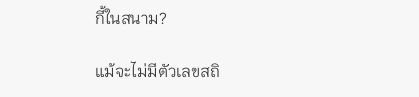กี้ในสนาม?

แม้จะไม่มีตัวเลขสถิ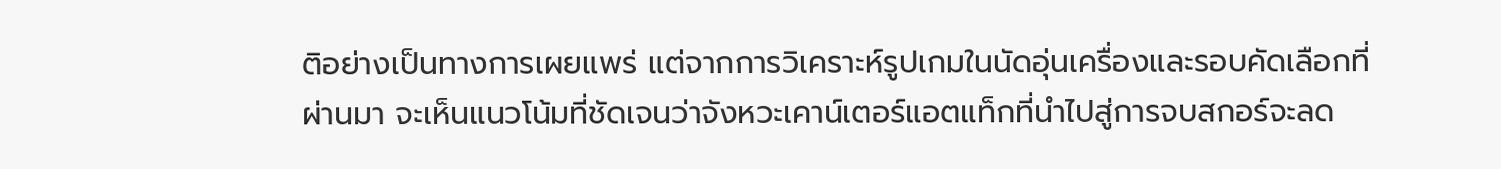ติอย่างเป็นทางการเผยแพร่ แต่จากการวิเคราะห์รูปเกมในนัดอุ่นเครื่องและรอบคัดเลือกที่ผ่านมา จะเห็นแนวโน้มที่ชัดเจนว่าจังหวะเคาน์เตอร์แอตแท็กที่นำไปสู่การจบสกอร์จะลด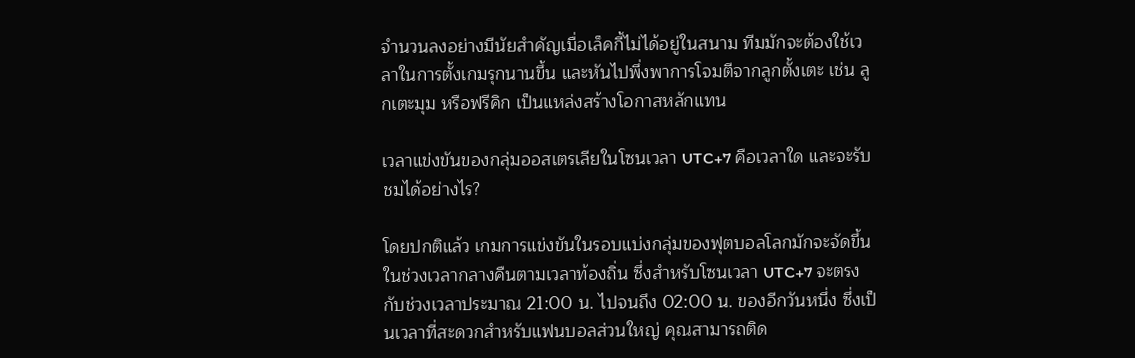จำนวนลงอย่างมีนัยสำคัญเมื่อเล็คกี้ไม่ได้อยู่ในสนาม ทีมมักจะต้องใช้เวลาในการตั้งเกมรุกนานขึ้น และหันไปพึ่งพาการโจมตีจากลูกตั้งเตะ เช่น ลูกเตะมุม หรือฟรีคิก เป็นแหล่งสร้างโอกาสหลักแทน

เวลาแข่งขันของกลุ่มออสเตรเลียในโซนเวลา UTC+7 คือเวลาใด และจะรับชมได้อย่างไร?

โดยปกติแล้ว เกมการแข่งขันในรอบแบ่งกลุ่มของฟุตบอลโลกมักจะจัดขึ้นในช่วงเวลากลางคืนตามเวลาท้องถิ่น ซึ่งสำหรับโซนเวลา UTC+7 จะตรงกับช่วงเวลาประมาณ 21:00 น. ไปจนถึง 02:00 น. ของอีกวันหนึ่ง ซึ่งเป็นเวลาที่สะดวกสำหรับแฟนบอลส่วนใหญ่ คุณสามารถติด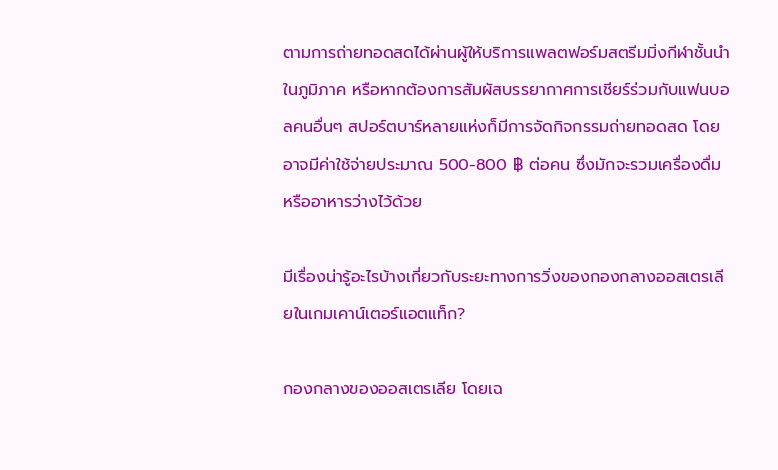ตามการถ่ายทอดสดได้ผ่านผู้ให้บริการแพลตฟอร์มสตรีมมิ่งกีฬาชั้นนำในภูมิภาค หรือหากต้องการสัมผัสบรรยากาศการเชียร์ร่วมกับแฟนบอลคนอื่นๆ สปอร์ตบาร์หลายแห่งก็มีการจัดกิจกรรมถ่ายทอดสด โดยอาจมีค่าใช้จ่ายประมาณ 500-800 ฿ ต่อคน ซึ่งมักจะรวมเครื่องดื่มหรืออาหารว่างไว้ด้วย

มีเรื่องน่ารู้อะไรบ้างเกี่ยวกับระยะทางการวิ่งของกองกลางออสเตรเลียในเกมเคาน์เตอร์แอตแท็ก?

กองกลางของออสเตรเลีย โดยเฉ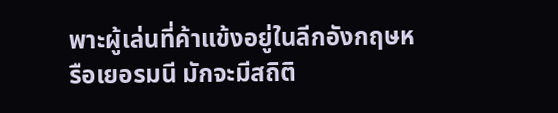พาะผู้เล่นที่ค้าแข้งอยู่ในลีกอังกฤษหรือเยอรมนี มักจะมีสถิติ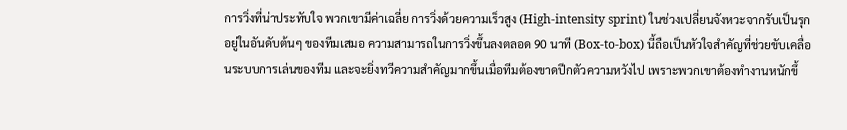การวิ่งที่น่าประทับใจ พวกเขามีค่าเฉลี่ย การวิ่งด้วยความเร็วสูง (High-intensity sprint) ในช่วงเปลี่ยนจังหวะจากรับเป็นรุก อยู่ในอันดับต้นๆ ของทีมเสมอ ความสามารถในการวิ่งขึ้นลงตลอด 90 นาที (Box-to-box) นี้ถือเป็นหัวใจสำคัญที่ช่วยขับเคลื่อนระบบการเล่นของทีม และจะยิ่งทวีความสำคัญมากขึ้นเมื่อทีมต้องขาดปีกตัวความหวังไป เพราะพวกเขาต้องทำงานหนักขึ้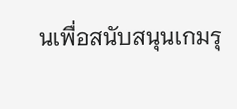นเพื่อสนับสนุนเกมรุ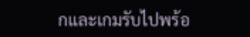กและเกมรับไปพร้อ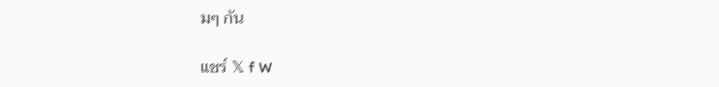มๆ กัน

แชร์ 𝕏 f W